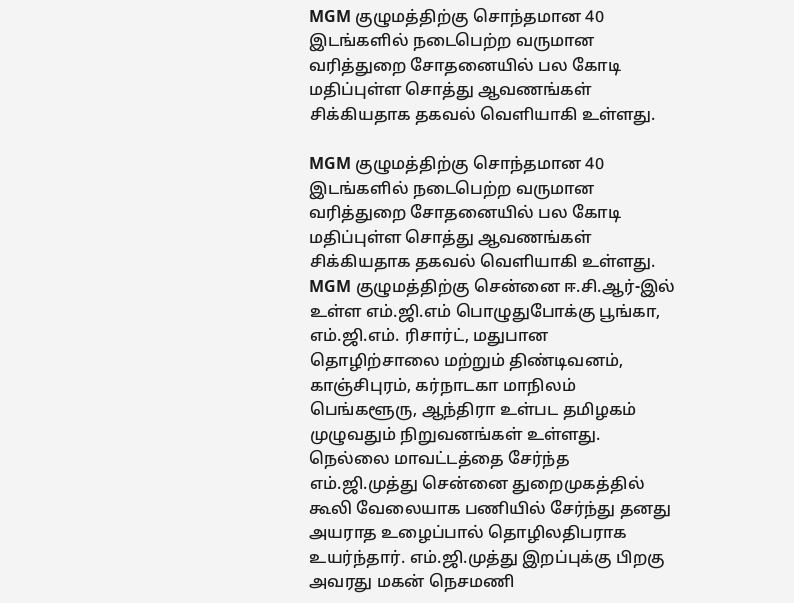MGM குழுமத்திற்கு சொந்தமான 40 இடங்களில் நடைபெற்ற வருமான வரித்துறை சோதனையில் பல கோடி மதிப்புள்ள சொத்து ஆவணங்கள் சிக்கியதாக தகவல் வெளியாகி உள்ளது.

MGM குழுமத்திற்கு சொந்தமான 40 இடங்களில் நடைபெற்ற வருமான வரித்துறை சோதனையில் பல கோடி மதிப்புள்ள சொத்து ஆவணங்கள் சிக்கியதாக தகவல் வெளியாகி உள்ளது. MGM குழுமத்திற்கு சென்னை ஈ.சி.ஆர்-இல் உள்ள எம்.ஜி.எம் பொழுதுபோக்கு பூங்கா, எம்.ஜி.எம். ரிசார்ட், மதுபான தொழிற்சாலை மற்றும் திண்டிவனம், காஞ்சிபுரம், கர்நாடகா மாநிலம் பெங்களூரு, ஆந்திரா உள்பட தமிழகம் முழுவதும் நிறுவனங்கள் உள்ளது. நெல்லை மாவட்டத்தை சேர்ந்த எம்.ஜி.முத்து சென்னை துறைமுகத்தில் கூலி வேலையாக பணியில் சேர்ந்து தனது அயராத உழைப்பால் தொழிலதிபராக உயர்ந்தார். எம்.ஜி.முத்து இறப்புக்கு பிறகு அவரது மகன் நெசமணி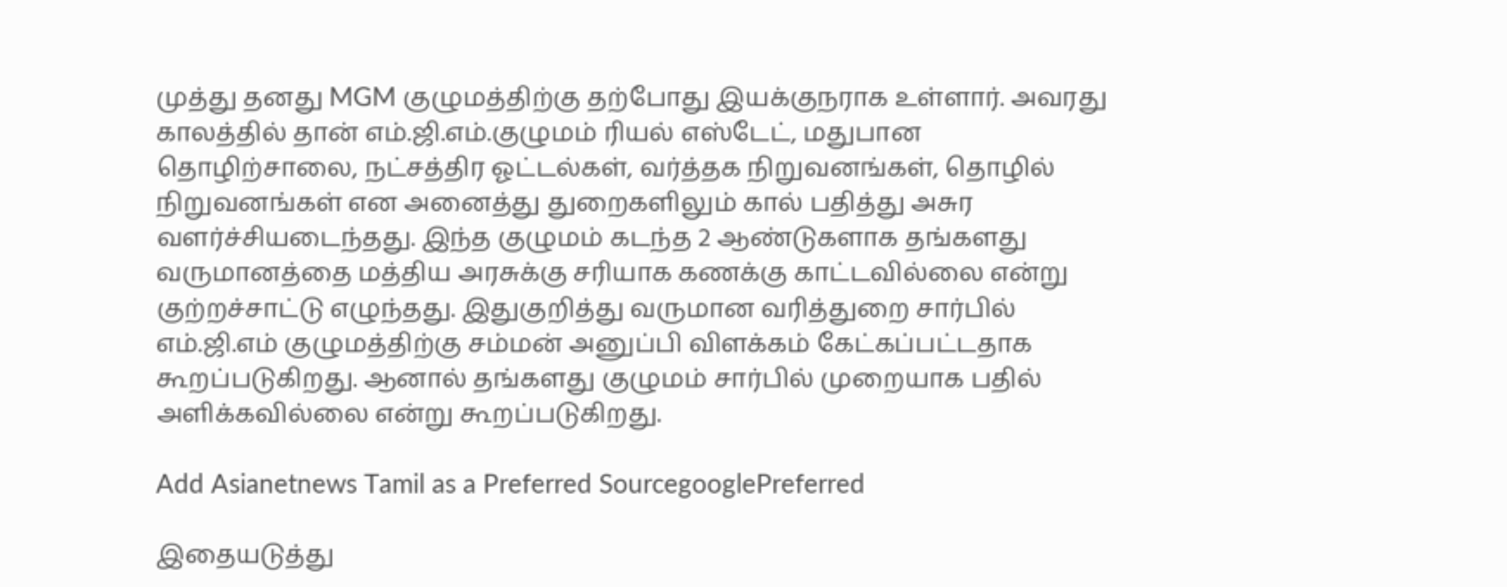முத்து தனது MGM குழுமத்திற்கு தற்போது இயக்குநராக உள்ளார். அவரது காலத்தில் தான் எம்.ஜி.எம்.குழுமம் ரியல் எஸ்டேட், மதுபான தொழிற்சாலை, நட்சத்திர ஓட்டல்கள், வர்த்தக நிறுவனங்கள், தொழில் நிறுவனங்கள் என அனைத்து துறைகளிலும் கால் பதித்து அசுர வளர்ச்சியடைந்தது. இந்த குழுமம் கடந்த 2 ஆண்டுகளாக தங்களது வருமானத்தை மத்திய அரசுக்கு சரியாக கணக்கு காட்டவில்லை என்று குற்றச்சாட்டு எழுந்தது. இதுகுறித்து வருமான வரித்துறை சார்பில் எம்.ஜி.எம் குழுமத்திற்கு சம்மன் அனுப்பி விளக்கம் கேட்கப்பட்டதாக கூறப்படுகிறது. ஆனால் தங்களது குழுமம் சார்பில் முறையாக பதில் அளிக்கவில்லை என்று கூறப்படுகிறது.

Add Asianetnews Tamil as a Preferred SourcegooglePreferred

இதையடுத்து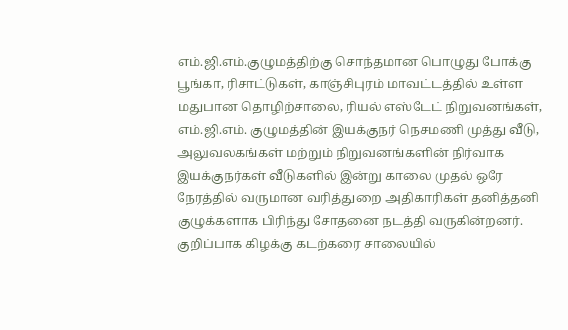எம்.ஜி.எம்.குழுமத்திற்கு சொந்தமான பொழுது போக்கு பூங்கா, ரிசாட்டுகள், காஞ்சிபுரம் மாவட்டத்தில் உள்ள மதுபான தொழிற்சாலை, ரியல் எஸ்டேட் நிறுவனங்கள், எம்.ஜி.எம். குழுமத்தின் இயக்குநர் நெசமணி முத்து வீடு, அலுவலகங்கள் மற்றும் நிறுவனங்களின் நிர்வாக இயக்குநர்கள் வீடுகளில் இன்று காலை முதல் ஒரே நேரத்தில் வருமான வரித்துறை அதிகாரிகள் தனித்தனி குழுக்களாக பிரிந்து சோதனை நடத்தி வருகின்றனர். குறிப்பாக கிழக்கு கடற்கரை சாலையில்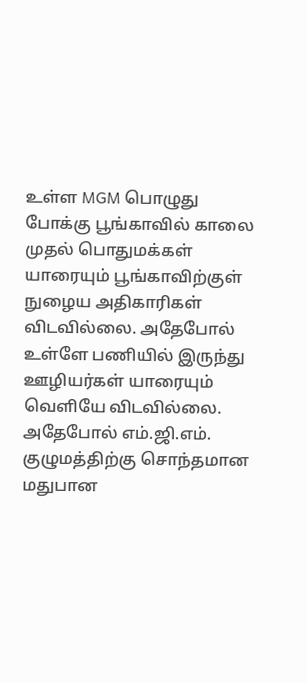உள்ள MGM பொழுது போக்கு பூங்காவில் காலை முதல் பொதுமக்கள் யாரையும் பூங்காவிற்குள் நுழைய அதிகாரிகள் விடவில்லை. அதேபோல் உள்ளே பணியில் இருந்து ஊழியர்கள் யாரையும் வெளியே விடவில்லை. அதேபோல் எம்.ஜி.எம். குழுமத்திற்கு சொந்தமான மதுபான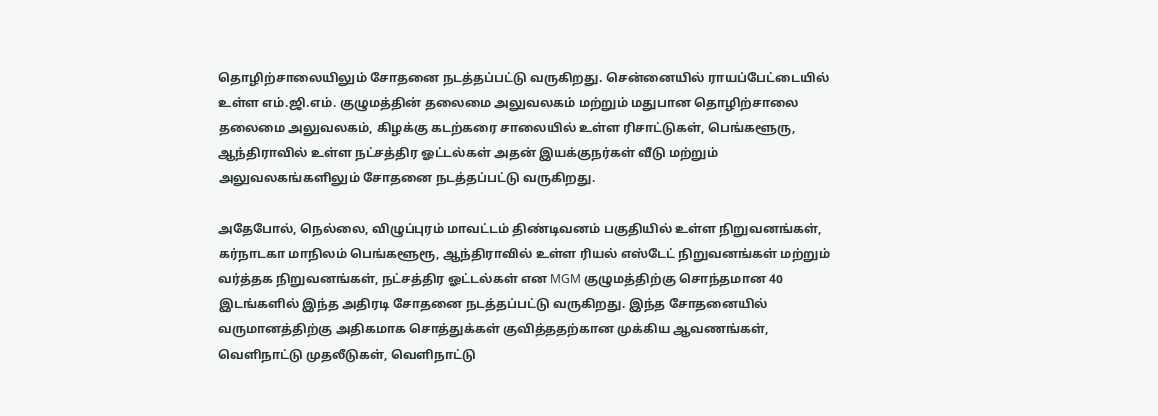தொழிற்சாலையிலும் சோதனை நடத்தப்பட்டு வருகிறது. சென்னையில் ராயப்பேட்டையில் உள்ள எம்.ஜி.எம். குழுமத்தின் தலைமை அலுவலகம் மற்றும் மதுபான தொழிற்சாலை தலைமை அலுவலகம், கிழக்கு கடற்கரை சாலையில் உள்ள ரிசாட்டுகள், பெங்களூரு, ஆந்திராவில் உள்ள நட்சத்திர ஓட்டல்கள் அதன் இயக்குநர்கள் வீடு மற்றும் அலுவலகங்களிலும் சோதனை நடத்தப்பட்டு வருகிறது.

அதேபோல், நெல்லை, விழுப்புரம் மாவட்டம் திண்டிவனம் பகுதியில் உள்ள நிறுவனங்கள், கர்நாடகா மாநிலம் பெங்களூரூ, ஆந்திராவில் உள்ள ரியல் எஸ்டேட் நிறுவனங்கள் மற்றும் வர்த்தக நிறுவனங்கள், நட்சத்திர ஓட்டல்கள் என MGM குழுமத்திற்கு சொந்தமான 40 இடங்களில் இந்த அதிரடி சோதனை நடத்தப்பட்டு வருகிறது. இந்த சோதனையில் வருமானத்திற்கு அதிகமாக சொத்துக்கள் குவித்ததற்கான முக்கிய ஆவணங்கள், வெளிநாட்டு முதலீடுகள், வெளிநாட்டு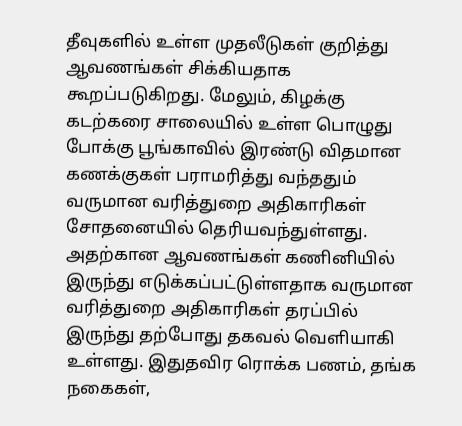தீவுகளில் உள்ள முதலீடுகள் குறித்து ஆவணங்கள் சிக்கியதாக கூறப்படுகிறது. மேலும், கிழக்கு கடற்கரை சாலையில் உள்ள பொழுது போக்கு பூங்காவில் இரண்டு விதமான கணக்குகள் பராமரித்து வந்ததும் வருமான வரித்துறை அதிகாரிகள் சோதனையில் தெரியவந்துள்ளது. அதற்கான ஆவணங்கள் கணினியில் இருந்து எடுக்கப்பட்டுள்ளதாக வருமான வரித்துறை அதிகாரிகள் தரப்பில் இருந்து தற்போது தகவல் வெளியாகி உள்ளது. இதுதவிர ரொக்க பணம், தங்க நகைகள்,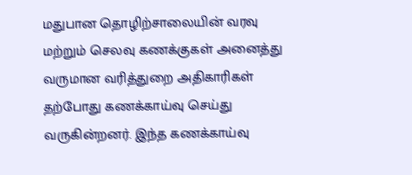மதுபான தொழிற்சாலையின் வரவு மற்றும் செலவு கணக்குகள் அனைத்து வருமான வரித்துறை அதிகாரிகள் தற்போது கணக்காய்வு செய்து வருகின்றனர். இந்த கணக்காய்வு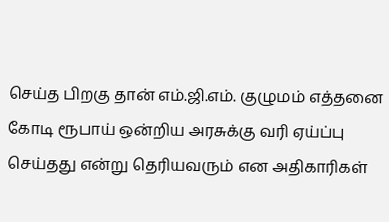செய்த பிறகு தான் எம்.ஜி.எம். குழுமம் எத்தனை கோடி ரூபாய் ஒன்றிய அரசுக்கு வரி ஏய்ப்பு செய்தது என்று தெரியவரும் என அதிகாரிகள்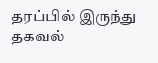தரப்பில் இருந்து தகவல்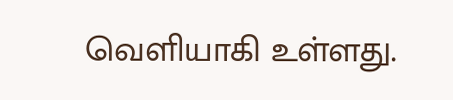வெளியாகி உள்ளது.